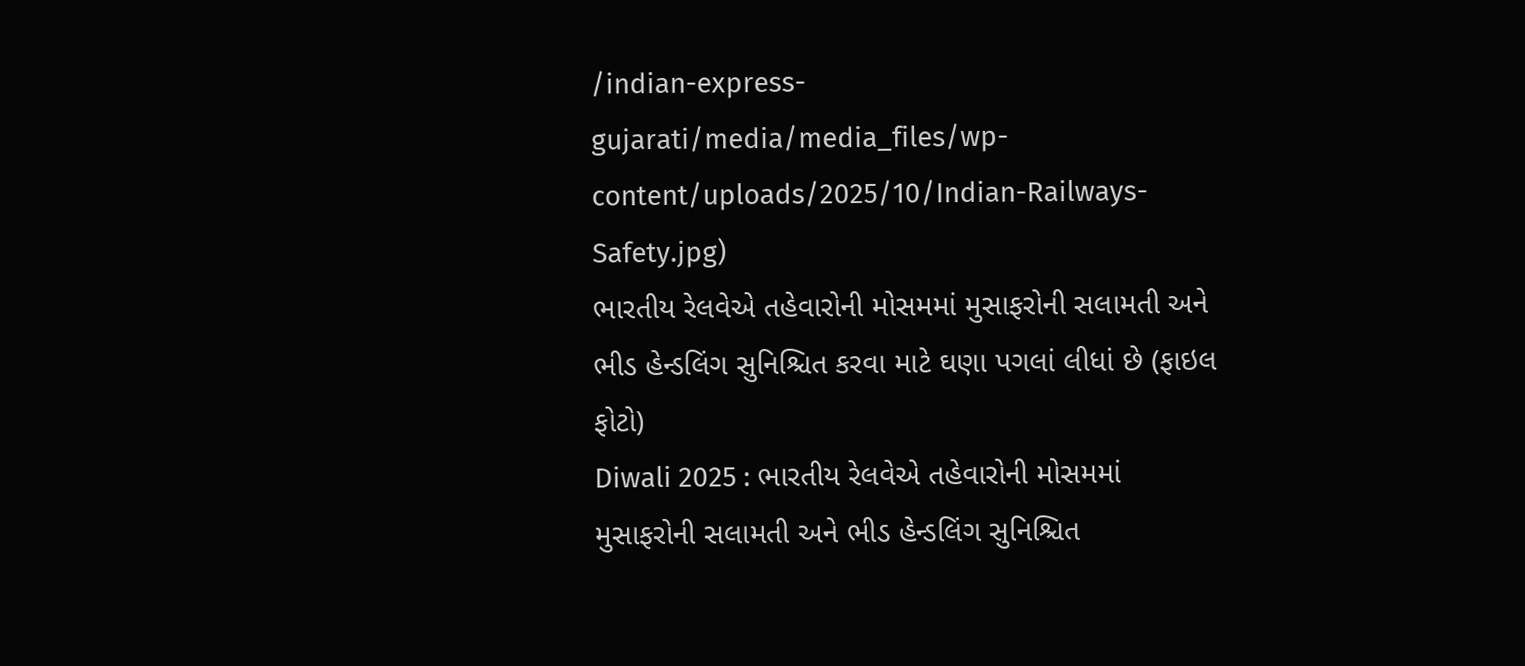/indian-express-gujarati/media/media_files/wp-content/uploads/2025/10/Indian-Railways-Safety.jpg)
ભારતીય રેલવેએ તહેવારોની મોસમમાં મુસાફરોની સલામતી અને ભીડ હેન્ડલિંગ સુનિશ્ચિત કરવા માટે ઘણા પગલાં લીધાં છે (ફાઇલ ફોટો)
Diwali 2025 : ભારતીય રેલવેએ તહેવારોની મોસમમાં મુસાફરોની સલામતી અને ભીડ હેન્ડલિંગ સુનિશ્ચિત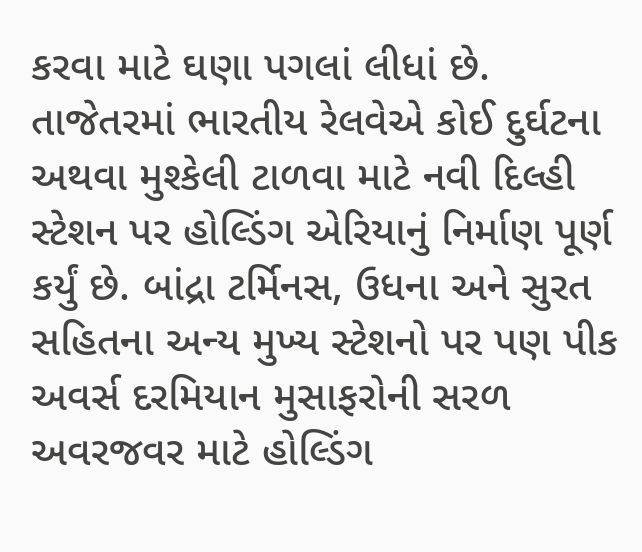કરવા માટે ઘણા પગલાં લીધાં છે. તાજેતરમાં ભારતીય રેલવેએ કોઈ દુર્ઘટના અથવા મુશ્કેલી ટાળવા માટે નવી દિલ્હી સ્ટેશન પર હોલ્ડિંગ એરિયાનું નિર્માણ પૂર્ણ કર્યું છે. બાંદ્રા ટર્મિનસ, ઉધના અને સુરત સહિતના અન્ય મુખ્ય સ્ટેશનો પર પણ પીક અવર્સ દરમિયાન મુસાફરોની સરળ અવરજવર માટે હોલ્ડિંગ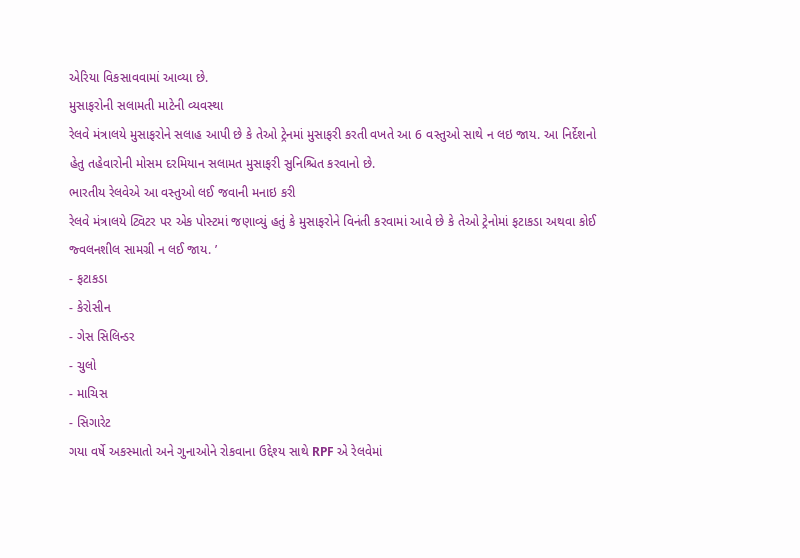એરિયા વિકસાવવામાં આવ્યા છે.
મુસાફરોની સલામતી માટેની વ્યવસ્થા
રેલવે મંત્રાલયે મુસાફરોને સલાહ આપી છે કે તેઓ ટ્રેનમાં મુસાફરી કરતી વખતે આ 6 વસ્તુઓ સાથે ન લઇ જાય. આ નિર્દેશનો હેતુ તહેવારોની મોસમ દરમિયાન સલામત મુસાફરી સુનિશ્ચિત કરવાનો છે.
ભારતીય રેલવેએ આ વસ્તુઓ લઈ જવાની મનાઇ કરી
રેલવે મંત્રાલયે ટ્વિટર પર એક પોસ્ટમાં જણાવ્યું હતું કે મુસાફરોને વિનંતી કરવામાં આવે છે કે તેઓ ટ્રેનોમાં ફટાકડા અથવા કોઈ જ્વલનશીલ સામગ્રી ન લઈ જાય. ’
- ફટાકડા
- કેરોસીન
- ગેસ સિલિન્ડર
- ચુલો
- માચિસ
- સિગારેટ
ગયા વર્ષે અકસ્માતો અને ગુનાઓને રોકવાના ઉદ્દેશ્ય સાથે RPF એ રેલવેમાં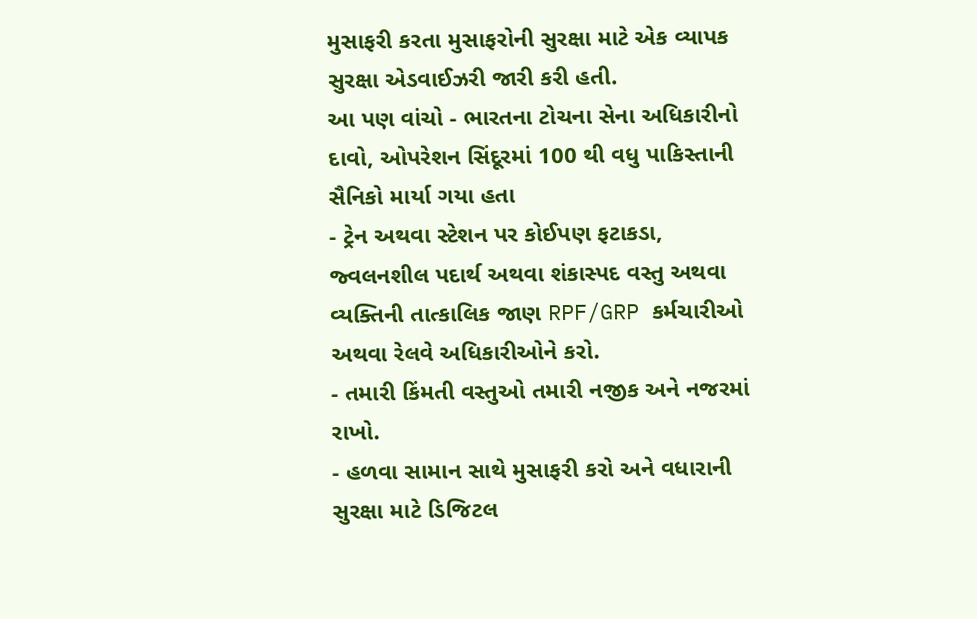મુસાફરી કરતા મુસાફરોની સુરક્ષા માટે એક વ્યાપક સુરક્ષા એડવાઈઝરી જારી કરી હતી.
આ પણ વાંચો - ભારતના ટોચના સેના અધિકારીનો દાવો, ઓપરેશન સિંદૂરમાં 100 થી વધુ પાકિસ્તાની સૈનિકો માર્યા ગયા હતા
- ટ્રેન અથવા સ્ટેશન પર કોઈપણ ફટાકડા, જ્વલનશીલ પદાર્થ અથવા શંકાસ્પદ વસ્તુ અથવા વ્યક્તિની તાત્કાલિક જાણ RPF/GRP કર્મચારીઓ અથવા રેલવે અધિકારીઓને કરો.
- તમારી કિંમતી વસ્તુઓ તમારી નજીક અને નજરમાં રાખો.
- હળવા સામાન સાથે મુસાફરી કરો અને વધારાની સુરક્ષા માટે ડિજિટલ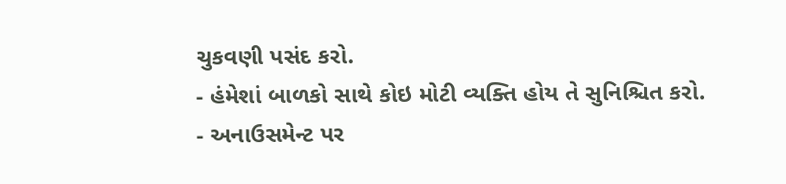ચુકવણી પસંદ કરો.
- હંમેશાં બાળકો સાથે કોઇ મોટી વ્યક્તિ હોય તે સુનિશ્ચિત કરો.
- અનાઉસમેન્ટ પર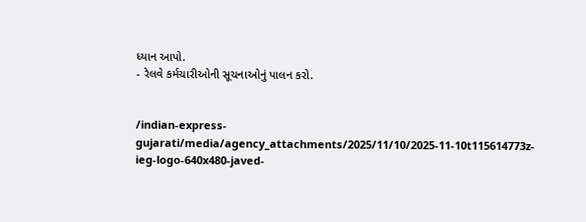ધ્યાન આપો.
- રેલવે કર્મચારીઓની સૂચનાઓનું પાલન કરો.


/indian-express-gujarati/media/agency_attachments/2025/11/10/2025-11-10t115614773z-ieg-logo-640x480-javed-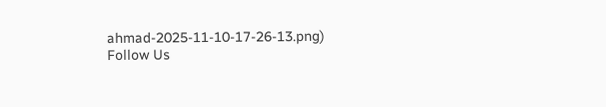ahmad-2025-11-10-17-26-13.png)
Follow Us